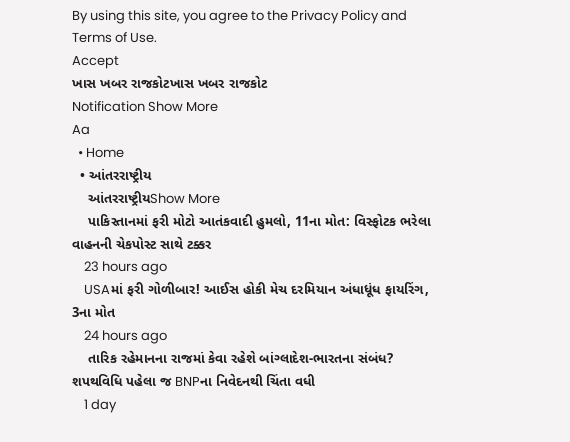By using this site, you agree to the Privacy Policy and Terms of Use.
Accept
ખાસ ખબર રાજકોટખાસ ખબર રાજકોટ
Notification Show More
Aa
  • Home
  • આંતરરાષ્ટ્રીય
    આંતરરાષ્ટ્રીયShow More
    પાકિસ્તાનમાં ફરી મોટો આતંકવાદી હુમલો, 11ના મોત: વિસ્ફોટક ભરેલા વાહનની ચેકપોસ્ટ સાથે ટક્કર
    23 hours ago
    USAમાં ફરી ગોળીબાર! આઈસ હોકી મેચ દરમિયાન અંધાધૂંધ ફાયરિંગ, 3ના મોત
    24 hours ago
    તારિક રહેમાનના રાજમાં કેવા રહેશે બાંગ્લાદેશ-ભારતના સંબંધ? શપથવિધિ પહેલા જ BNPના નિવેદનથી ચિંતા વધી
    1 day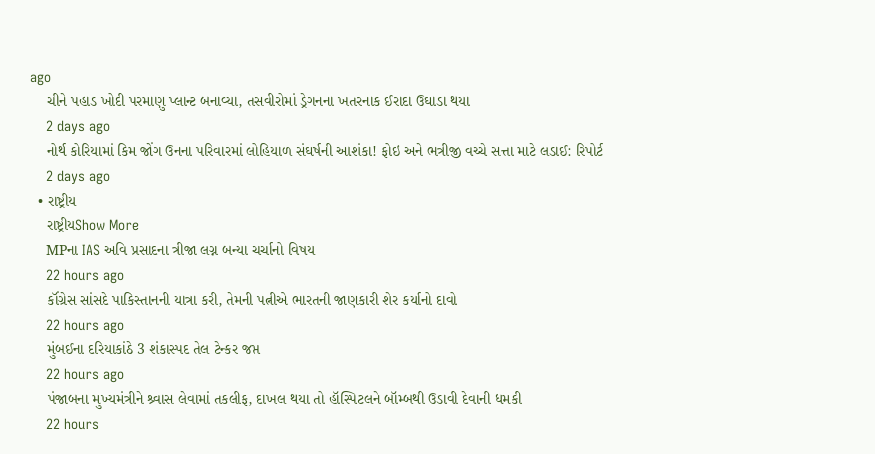ago
    ચીને પહાડ ખોદી પરમાણુ પ્લાન્ટ બનાવ્યા, તસવીરોમાં ડ્રેગનના ખતરનાક ઈરાદા ઉઘાડા થયા
    2 days ago
    નોર્થ કોરિયામાં કિમ જોંગ ઉનના પરિવારમાં લોહિયાળ સંઘર્ષની આશંકા! ફોઇ અને ભત્રીજી વચ્ચે સત્તા માટે લડાઈ: રિપોર્ટ
    2 days ago
  • રાષ્ટ્રીય
    રાષ્ટ્રીયShow More
    MPના IAS અવિ પ્રસાદના ત્રીજા લગ્ન બન્યા ચર્ચાનો વિષય
    22 hours ago
    કૉંગ્રેસ સાંસદે પાકિસ્તાનની યાત્રા કરી, તેમની પત્નીએ ભારતની જાણકારી શેર કર્યાનો દાવો
    22 hours ago
    મુંબઈના દરિયાકાંઠે 3 શંકાસ્પદ તેલ ટેન્કર જપ્ત
    22 hours ago
    પંજાબના મુખ્યમંત્રીને શ્ર્વાસ લેવામાં તકલીફ, દાખલ થયા તો હૉસ્પિટલને બૉમ્બથી ઉડાવી દેવાની ધમકી
    22 hours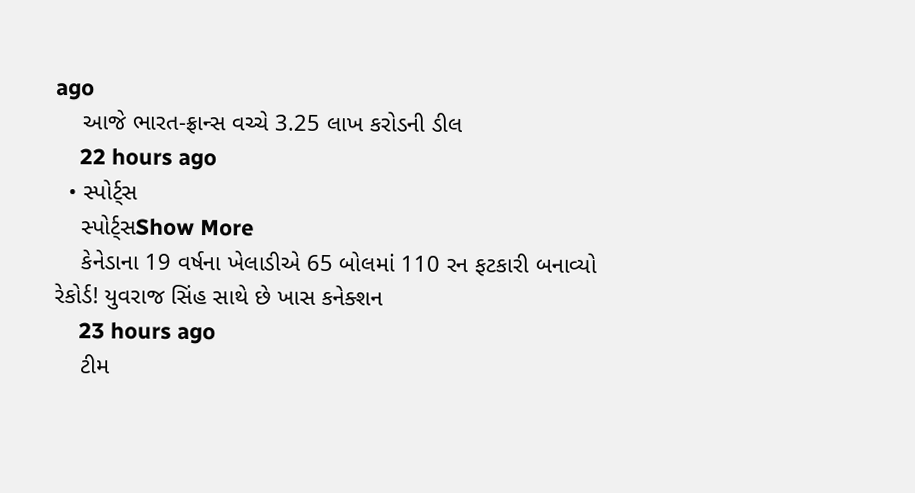ago
    આજે ભારત-ફ્રાન્સ વચ્ચે 3.25 લાખ કરોડની ડીલ
    22 hours ago
  • સ્પોર્ટ્સ
    સ્પોર્ટ્સShow More
    કેનેડાના 19 વર્ષના ખેલાડીએ 65 બોલમાં 110 રન ફટકારી બનાવ્યો રેકોર્ડ! યુવરાજ સિંહ સાથે છે ખાસ કનેક્શન
    23 hours ago
    ટીમ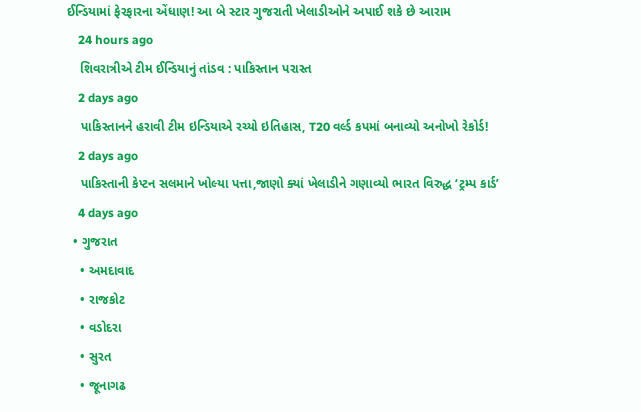ઈન્ડિયામાં ફેરફારના એંધાણ! આ બે સ્ટાર ગુજરાતી ખેલાડીઓને અપાઈ શકે છે આરામ
    24 hours ago
    શિવરાત્રીએ ટીમ ઈન્ડિયાનું તાંડવ : પાકિસ્તાન પરાસ્ત
    2 days ago
    પાકિસ્તાનને હરાવી ટીમ ઇન્ડિયાએ રચ્યો ઇતિહાસ, T20 વર્લ્ડ કપમાં બનાવ્યો અનોખો રેકોર્ડ!
    2 days ago
    પાકિસ્તાની કેપ્ટન સલમાને ખોલ્યા પત્તા,જાણો ક્યાં ખેલાડીને ગણાવ્યો ભારત વિરુદ્ધ ‘ટ્રમ્પ કાર્ડ’
    4 days ago
  • ગુજરાત
    • અમદાવાદ
    • રાજકોટ
    • વડોદરા
    • સુરત
    • જૂનાગઢ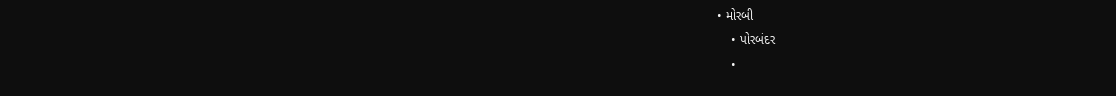• મોરબી
    • પોરબંદર
    •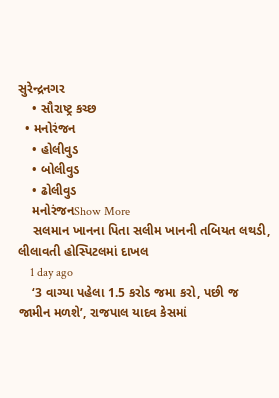સુરેન્દ્રનગર
    • સૌરાષ્ટ્ર કચ્છ
  • મનોરંજન
    • હોલીવુડ
    • બોલીવુડ
    • ઢોલીવુડ
    મનોરંજનShow More
    સલમાન ખાનના પિતા સલીમ ખાનની તબિયત લથડી, લીલાવતી હોસ્પિટલમાં દાખલ
    1 day ago
    ‘3 વાગ્યા પહેલા 1.5 કરોડ જમા કરો, પછી જ જામીન મળશે’, રાજપાલ યાદવ કેસમાં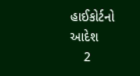હાઈકોર્ટનો આદેશ
    2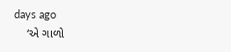days ago
    ‘એ ગાળો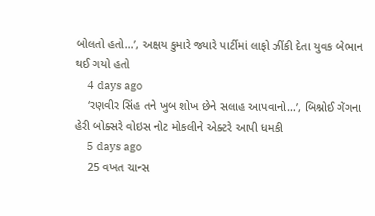બોલતો હતો…’, અક્ષય કુમારે જ્યારે પાર્ટીમાં લાફો ઝીંકી દેતા યુવક બેભાન થઈ ગયો હતો
    4 days ago
    ‘રણવીર સિંહ તને ખુબ શોખ છેને સલાહ આપવાનો…’, બિશ્નોઈ ગેંગના હેરી બોક્સરે વોઇસ નોટ મોકલીને એક્ટરે આપી ધમકી
    5 days ago
    25 વખત ચાન્સ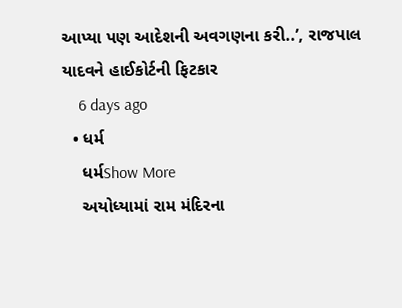આપ્યા પણ આદેશની અવગણના કરી..’, રાજપાલ યાદવને હાઈકોર્ટની ફિટકાર
    6 days ago
  • ધર્મ
    ધર્મShow More
    અયોધ્યામાં રામ મંદિરના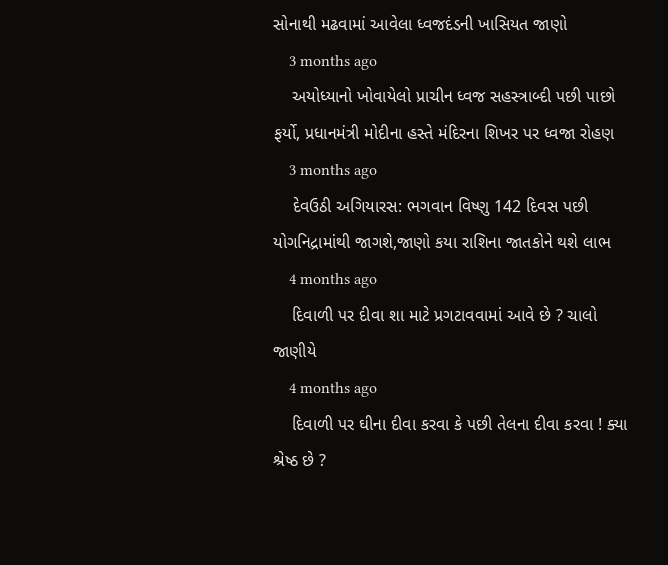સોનાથી મઢવામાં આવેલા ધ્વજદંડની ખાસિયત જાણો
    3 months ago
    અયોધ્યાનો ખોવાયેલો પ્રાચીન ધ્વજ સહસ્ત્રાબ્દી પછી પાછો ફર્યો, પ્રધાનમંત્રી મોદીના હસ્તે મંદિરના શિખર પર ધ્વજા રોહણ
    3 months ago
    દેવઉઠી અગિયારસ: ભગવાન વિષ્ણુ 142 દિવસ પછી યોગનિદ્રામાંથી જાગશે,જાણો કયા રાશિના જાતકોને થશે લાભ
    4 months ago
    દિવાળી પર દીવા શા માટે પ્રગટાવવામાં આવે છે ? ચાલો જાણીયે
    4 months ago
    દિવાળી પર ઘીના દીવા કરવા કે પછી તેલના દીવા કરવા ! ક્યા શ્રેષ્ઠ છે ?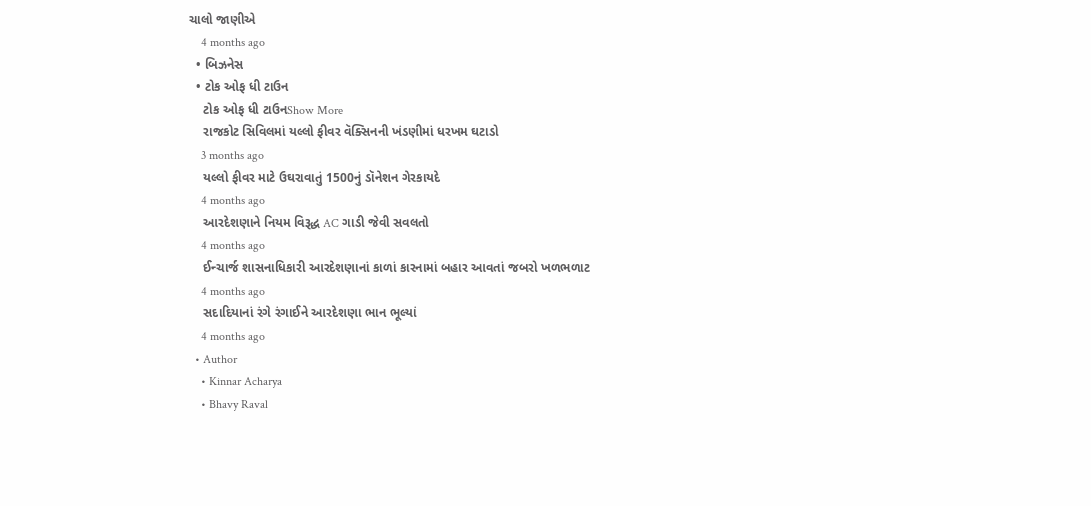ચાલો જાણીએ
    4 months ago
  • બિઝનેસ
  • ટોક ઓફ ધી ટાઉન
    ટોક ઓફ ધી ટાઉનShow More
    રાજકોટ સિવિલમાં યલ્લો ફીવર વૅક્સિનની ખંડણીમાં ધરખમ ઘટાડો
    3 months ago
    યલ્લો ફીવર માટે ઉઘરાવાતું 1500નું ડૉનેશન ગેરકાયદે
    4 months ago
    આરદેશણાને નિયમ વિરૂદ્ધ AC ગાડી જેવી સવલતો
    4 months ago
    ઈન્ચાર્જ શાસનાધિકારી આરદેશણાનાં કાળાં કારનામાં બહાર આવતાં જબરો ખળભળાટ
    4 months ago
    સદાદિયાનાં રંગે રંગાઈને આરદેશણા ભાન ભૂલ્યાં
    4 months ago
  • Author
    • Kinnar Acharya
    • Bhavy Raval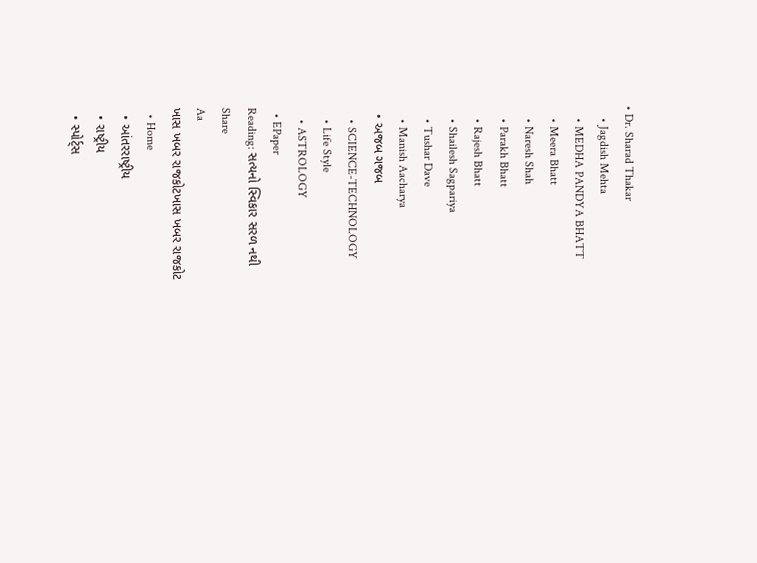• Dr. Sharad Thakar
    • Jagdish Mehta
    • MEDHA PANDYA BHATT
    • Meera Bhatt
    • Naresh Shah
    • Parakh Bhatt
    • Rajesh Bhatt
    • Shailesh Sagpariya
    • Tushar Dave
    • Manish Aacharya
  • અજબ ગજબ
    • SCIENCE-TECHNOLOGY
    • Life Style
    • ASTROLOGY
  • EPaper
Reading: સત્યનો સ્વિકાર સરળ નથી
Share
Aa
ખાસ ખબર રાજકોટખાસ ખબર રાજકોટ
  • Home
  • આંતરરાષ્ટ્રીય
  • રાષ્ટ્રીય
  • સ્પોર્ટ્સ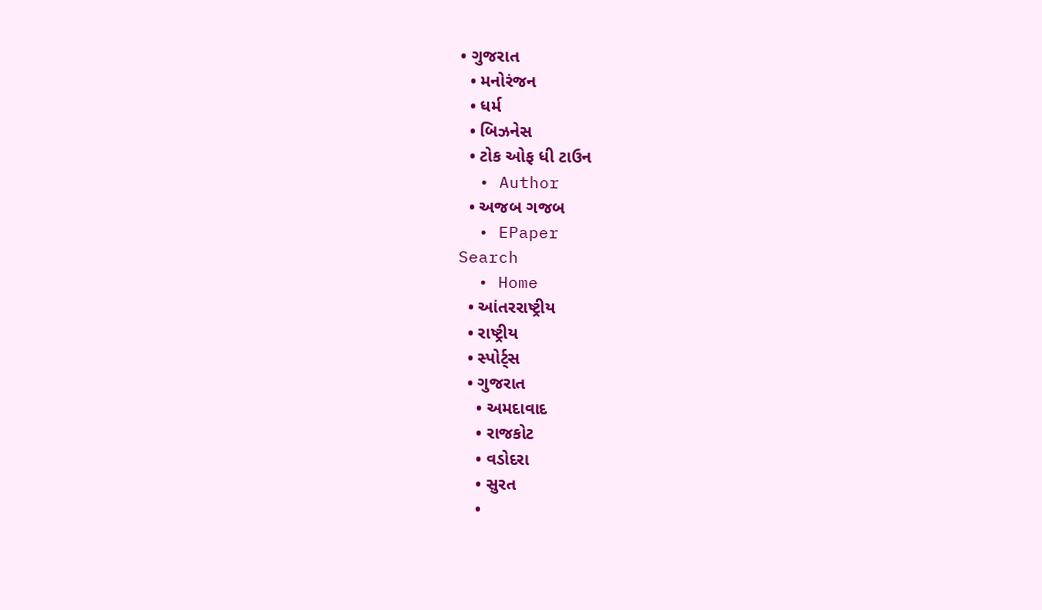• ગુજરાત
  • મનોરંજન
  • ધર્મ
  • બિઝનેસ
  • ટોક ઓફ ધી ટાઉન
  • Author
  • અજબ ગજબ
  • EPaper
Search
  • Home
  • આંતરરાષ્ટ્રીય
  • રાષ્ટ્રીય
  • સ્પોર્ટ્સ
  • ગુજરાત
    • અમદાવાદ
    • રાજકોટ
    • વડોદરા
    • સુરત
    •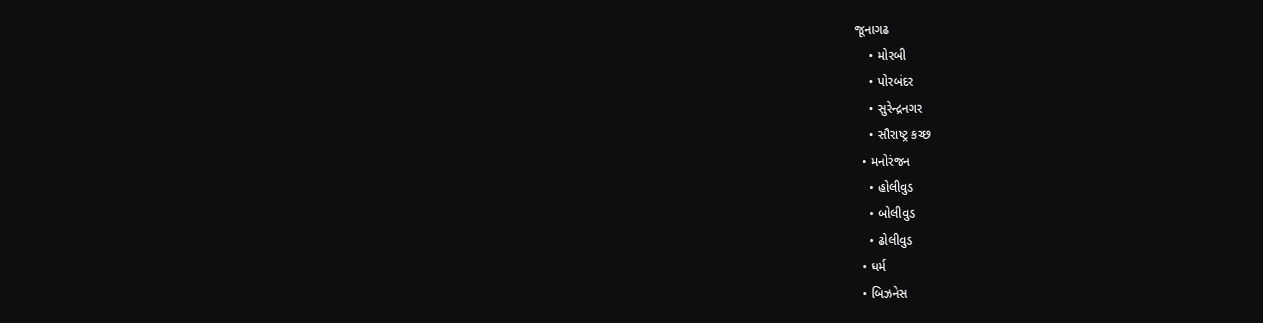જૂનાગઢ
    • મોરબી
    • પોરબંદર
    • સુરેન્દ્રનગર
    • સૌરાષ્ટ્ર કચ્છ
  • મનોરંજન
    • હોલીવુડ
    • બોલીવુડ
    • ઢોલીવુડ
  • ધર્મ
  • બિઝનેસ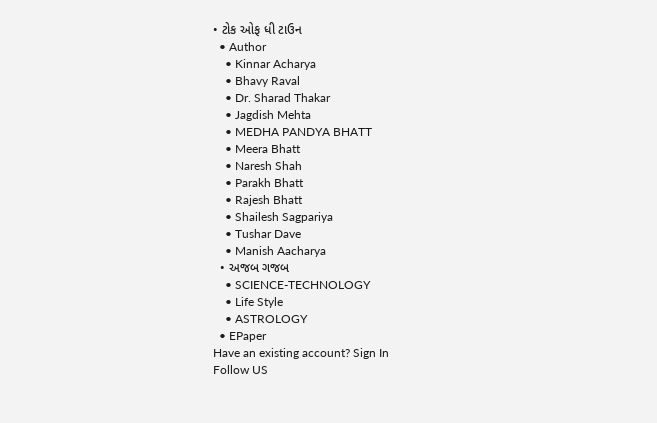• ટોક ઓફ ધી ટાઉન
  • Author
    • Kinnar Acharya
    • Bhavy Raval
    • Dr. Sharad Thakar
    • Jagdish Mehta
    • MEDHA PANDYA BHATT
    • Meera Bhatt
    • Naresh Shah
    • Parakh Bhatt
    • Rajesh Bhatt
    • Shailesh Sagpariya
    • Tushar Dave
    • Manish Aacharya
  • અજબ ગજબ
    • SCIENCE-TECHNOLOGY
    • Life Style
    • ASTROLOGY
  • EPaper
Have an existing account? Sign In
Follow US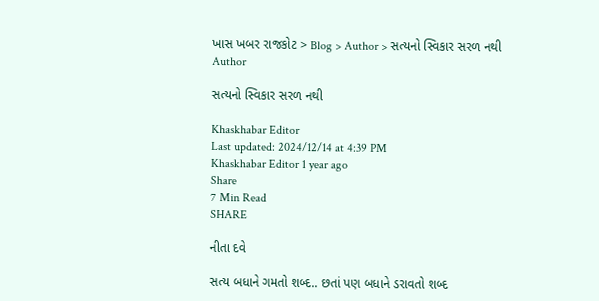ખાસ ખબર રાજકોટ > Blog > Author > સત્યનો સ્વિકાર સરળ નથી
Author

સત્યનો સ્વિકાર સરળ નથી

Khaskhabar Editor
Last updated: 2024/12/14 at 4:39 PM
Khaskhabar Editor 1 year ago
Share
7 Min Read
SHARE

નીતા દવે

સત્ય બધાને ગમતો શબ્દ.. છતાં પણ બધાને ડરાવતો શબ્દ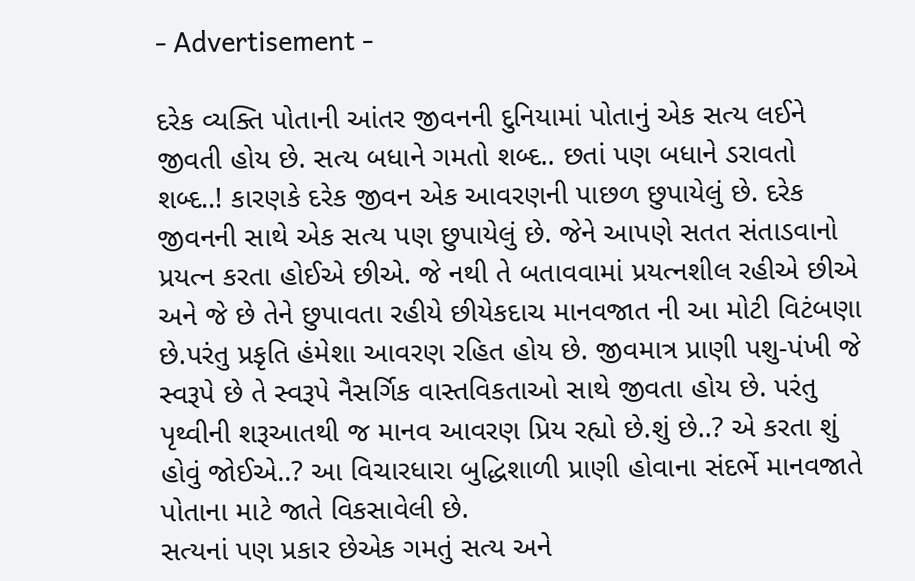- Advertisement -

દરેક વ્યક્તિ પોતાની આંતર જીવનની દુનિયામાં પોતાનું એક સત્ય લઈને જીવતી હોય છે. સત્ય બધાને ગમતો શબ્દ.. છતાં પણ બધાને ડરાવતો શબ્દ..! કારણકે દરેક જીવન એક આવરણની પાછળ છુપાયેલું છે. દરેક જીવનની સાથે એક સત્ય પણ છુપાયેલું છે. જેને આપણે સતત સંતાડવાનો પ્રયત્ન કરતા હોઈએ છીએ. જે નથી તે બતાવવામાં પ્રયત્નશીલ રહીએ છીએ અને જે છે તેને છુપાવતા રહીયે છીયેકદાચ માનવજાત ની આ મોટી વિટંબણા છે.પરંતુ પ્રકૃતિ હંમેશા આવરણ રહિત હોય છે. જીવમાત્ર પ્રાણી પશુ-પંખી જે સ્વરૂપે છે તે સ્વરૂપે નૈસર્ગિક વાસ્તવિકતાઓ સાથે જીવતા હોય છે. પરંતુ પૃથ્વીની શરૂઆતથી જ માનવ આવરણ પ્રિય રહ્યો છે.શું છે..? એ કરતા શું હોવું જોઈએ..? આ વિચારધારા બુદ્ધિશાળી પ્રાણી હોવાના સંદર્ભે માનવજાતે પોતાના માટે જાતે વિકસાવેલી છે.
સત્યનાં પણ પ્રકાર છેએક ગમતું સત્ય અને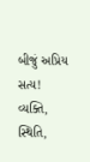બીજું અપ્રિય સત્ય! વ્યક્તિ, સ્થિતિ,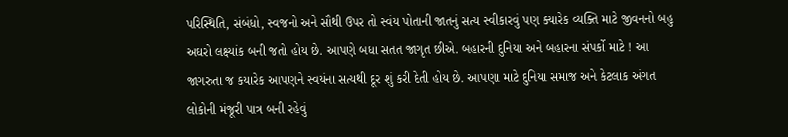પરિસ્થિતિ, સંબંધો, સ્વજનો અને સૌથી ઉપર તો સ્વંય પોતાની જાતનું સત્ય સ્વીકારવું પણ ક્યારેક વ્યક્તિ માટે જીવનનો બહુ અઘરો લક્ષ્યાંક બની જતો હોય છે. આપણે બધા સતત જાગૃત છીએ. બહારની દુનિયા અને બહારના સંપર્કો માટે ! આ જાગરુતા જ કયારેક આપણને સ્વયંના સત્યથી દૂર શું કરી દેતી હોય છે. આપણા માટે દુનિયા સમાજ અને કેટલાક અંગત લોકોની મંજૂરી પાત્ર બની રહેવું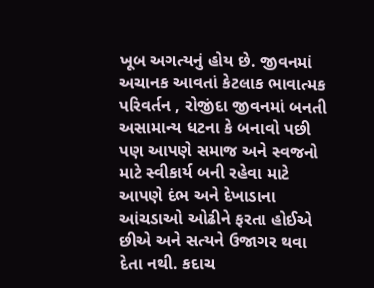ખૂબ અગત્યનું હોય છે. જીવનમાં અચાનક આવતાં કેટલાક ભાવાત્મક પરિવર્તન , રોજીંદા જીવનમાં બનતી અસામાન્ય ધટના કે બનાવો પછી પણ આપણે સમાજ અને સ્વજનો માટે સ્વીકાર્ય બની રહેવા માટે આપણે દંભ અને દેખાડાના આંચડાઓ ઓઢીને ફરતા હોઈએ છીએ અને સત્યને ઉજાગર થવા દેતા નથી. કદાચ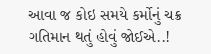આવા જ કોઇ સમયે કર્મોનું ચક્ર ગતિમાન થતું હોવું જોઈએ..!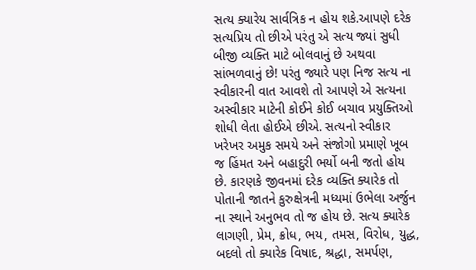સત્ય ક્યારેય સાર્વત્રિક ન હોય શકે.આપણે દરેક સત્યપ્રિય તો છીએ પરંતુ એ સત્ય જ્યાં સુધી બીજી વ્યક્તિ માટે બોલવાનું છે અથવા સાંભળવાનું છે! પરંતુ જ્યારે પણ નિજ સત્ય ના સ્વીકારની વાત આવશે તો આપણે એ સત્યના અસ્વીકાર માટેની કોઈને કોઈ બચાવ પ્રયુક્તિઓ શોધી લેતા હોઈએ છીએ. સત્યનો સ્વીકાર ખરેખર અમુક સમયે અને સંજોગો પ્રમાણે ખૂબ જ હિંમત અને બહાદુરી ભર્યો બની જતો હોય છે. કારણકે જીવનમાં દરેક વ્યક્તિ ક્યારેક તો પોતાની જાતને કુરુક્ષેત્રની મધ્યમાં ઉભેલા અર્જુન ના સ્થાને અનુભવ તો જ હોય છે. સત્ય ક્યારેક લાગણી, પ્રેમ, ક્રોધ, ભય, તમસ, વિરોધ, યુદ્ધ, બદલો તો ક્યારેક વિષાદ, શ્રદ્ધા, સમર્પણ,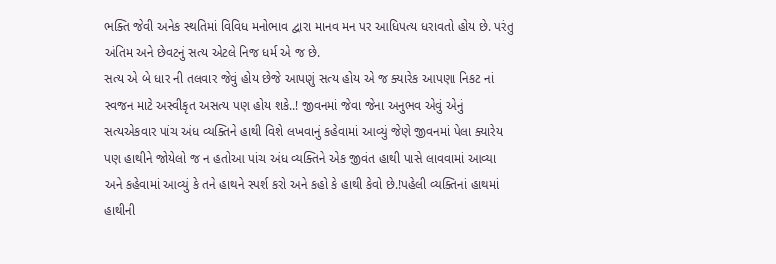ભક્તિ જેવી અનેક સ્થતિમાં વિવિધ મનોભાવ દ્વારા માનવ મન પર આધિપત્ય ધરાવતો હોય છે. પરંતુ અંતિમ અને છેવટનું સત્ય એટલે નિજ ધર્મ એ જ છે.
સત્ય એ બે ધાર ની તલવાર જેવું હોય છેજે આપણું સત્ય હોય એ જ ક્યારેક આપણા નિકટ નાં સ્વજન માટે અસ્વીકૃત અસત્ય પણ હોય શકે..! જીવનમાં જેવા જેના અનુભવ એવું એનું સત્યએકવાર પાંચ અંધ વ્યક્તિને હાથી વિશે લખવાનું કહેવામાં આવ્યું જેણે જીવનમાં પેલા ક્યારેય પણ હાથીને જોયેલો જ ન હતોઆ પાંચ અંધ વ્યક્તિને એક જીવંત હાથી પાસે લાવવામાં આવ્યા અને કહેવામાં આવ્યું કે તને હાથને સ્પર્શ કરો અને કહો કે હાથી કેવો છે.!પહેલી વ્યક્તિનાં હાથમાં હાથીની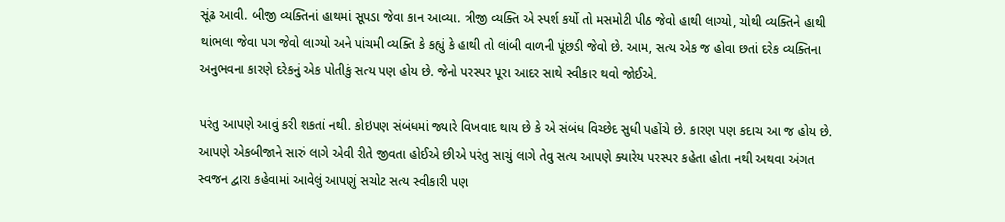સૂંઢ આવી. બીજી વ્યક્તિનાં હાથમાં સૂપડા જેવા કાન આવ્યા. ત્રીજી વ્યક્તિ એ સ્પર્શ કર્યો તો મસમોટી પીઠ જેવો હાથી લાગ્યો, ચોથી વ્યક્તિને હાથી થાંભલા જેવા પગ જેવો લાગ્યો અને પાંચમી વ્યક્તિ કે કહ્યું કે હાથી તો લાંબી વાળની પૂંછડી જેવો છે. આમ, સત્ય એક જ હોવા છતાં દરેક વ્યક્તિના અનુભવના કારણે દરેકનું એક પોતીકું સત્ય પણ હોય છે. જેનો પરસ્પર પૂરા આદર સાથે સ્વીકાર થવો જોઈએ.

પરંતુ આપણે આવું કરી શકતાં નથી. કોઇપણ સંબંધમાં જ્યારે વિખવાદ થાય છે કે એ સંબંધ વિચ્છેદ સુધી પહોંચે છે. કારણ પણ કદાચ આ જ હોય છે. આપણે એકબીજાને સારું લાગે એવી રીતે જીવતા હોઈએ છીએ પરંતુ સાચું લાગે તેવુ સત્ય આપણે ક્યારેય પરસ્પર કહેતા હોતા નથી અથવા અંગત સ્વજન દ્વારા કહેવામાં આવેલું આપણું સચોટ સત્ય સ્વીકારી પણ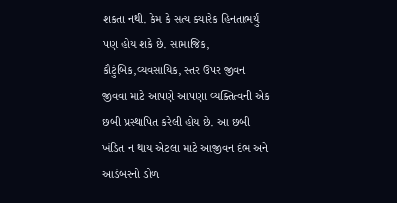શકતા નથી. કેમ કે સત્ય ક્યારેક હિનતાભર્યું પણ હોય શકે છે. સામાજિક, કૌટુંબિક,વ્યવસાયિક, સ્તર ઉપર જીવન જીવવા માટે આપણે આપણા વ્યક્તિત્વની એક છબી પ્રસ્થાપિત કરેલી હોય છે. આ છબી ખંડિત ન થાય એટલા માટે આજીવન દંભ અને આડંબરનો ડોળ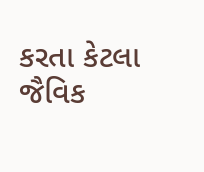કરતા કેટલા જૈવિક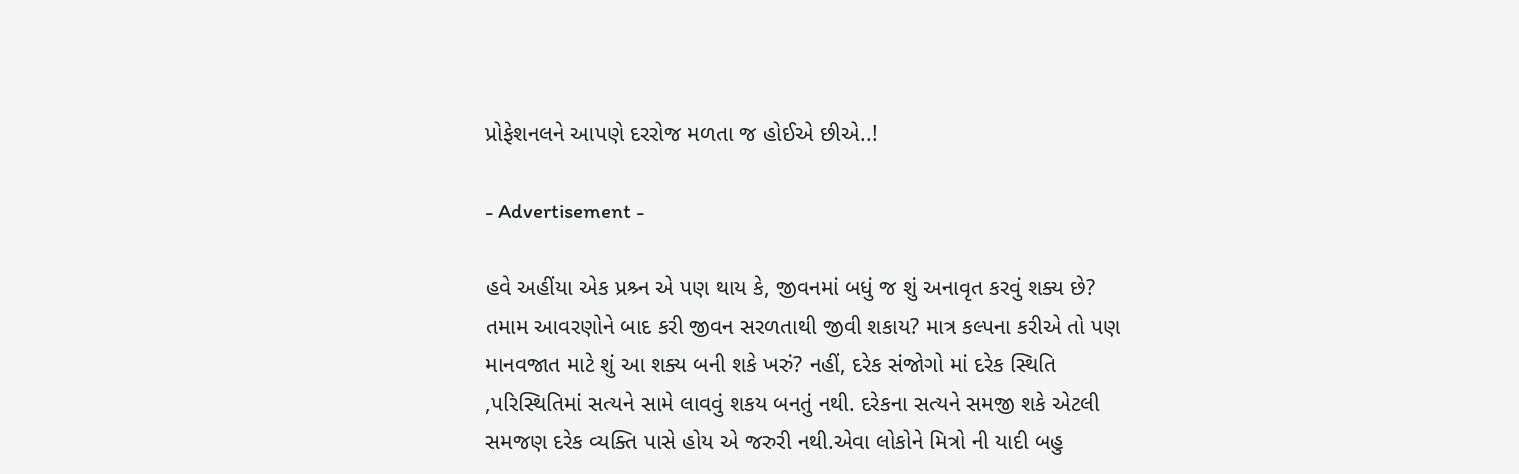પ્રોફેશનલને આપણે દરરોજ મળતા જ હોઈએ છીએ..!

- Advertisement -

હવે અહીંયા એક પ્રશ્ર્ન એ પણ થાય કે, જીવનમાં બધું જ શું અનાવૃત કરવું શક્ય છે? તમામ આવરણોને બાદ કરી જીવન સરળતાથી જીવી શકાય? માત્ર કલ્પના કરીએ તો પણ માનવજાત માટે શું આ શક્ય બની શકે ખરું? નહીં, દરેક સંજોગો માં દરેક સ્થિતિ ,પરિસ્થિતિમાં સત્યને સામે લાવવું શકય બનતું નથી. દરેકના સત્યને સમજી શકે એટલી સમજણ દરેક વ્યક્તિ પાસે હોય એ જરુરી નથી.એવા લોકોને મિત્રો ની યાદી બહુ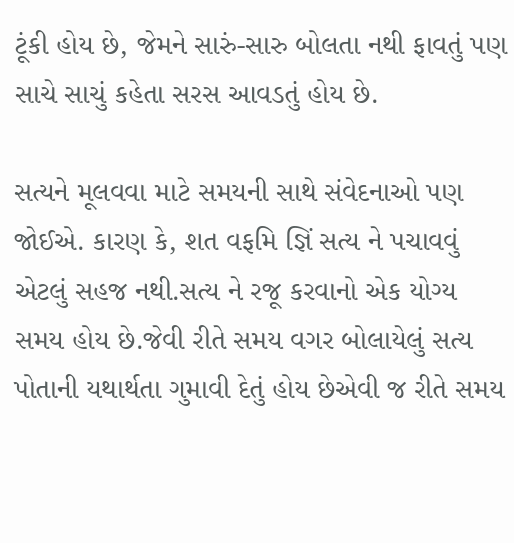ટૂંકી હોય છે, જેમને સારું-સારુ બોલતા નથી ફાવતું પણ સાચે સાચું કહેતા સરસ આવડતું હોય છે.

સત્યને મૂલવવા માટે સમયની સાથે સંવેદનાઓ પણ જોઈએ. કારણ કે, શત વફમિ જ્ઞિં સત્ય ને પચાવવું એટલું સહજ નથી.સત્ય ને રજૂ કરવાનો એક યોગ્ય સમય હોય છે.જેવી રીતે સમય વગર બોલાયેલું સત્ય પોતાની યથાર્થતા ગુમાવી દેતું હોય છેએવી જ રીતે સમય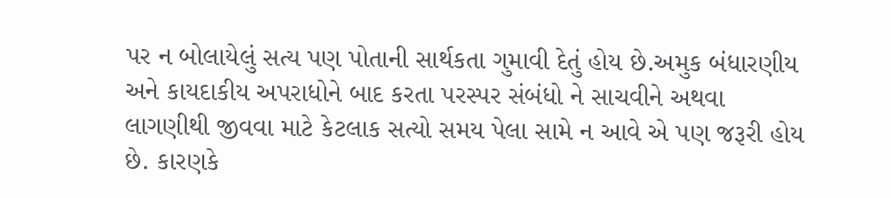પર ન બોલાયેલું સત્ય પણ પોતાની સાર્થકતા ગુમાવી દેતું હોય છે.અમુક બંધારણીય અને કાયદાકીય અપરાધોને બાદ કરતા પરસ્પર સંબંધો ને સાચવીને અથવા લાગણીથી જીવવા માટે કેટલાક સત્યો સમય પેલા સામે ન આવે એ પણ જરૂરી હોય છે. કારણકે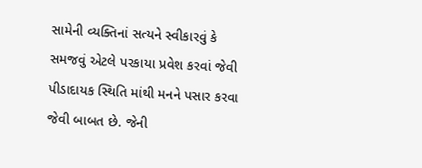સામેની વ્યક્તિનાં સત્યને સ્વીકારવું કે સમજવું એટલે પરકાયા પ્રવેશ કરવાં જેવી પીડાદાયક સ્થિતિ માંથી મનને પસાર કરવા જેવી બાબત છે. જેની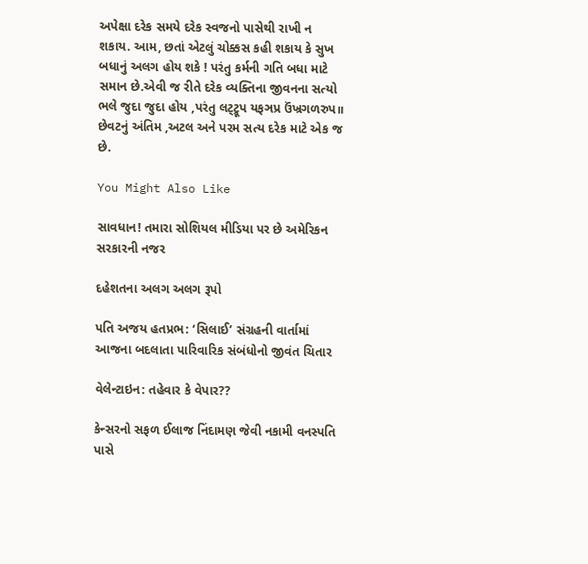અપેક્ષા દરેક સમયે દરેક સ્વજનો પાસેથી રાખી ન શકાય. આમ, છતાં એટલું ચોક્કસ કહી શકાય કે સુખ બધાનું અલગ હોય શકે ! પરંતુ કર્મની ગતિ બધા માટે સમાન છે.એવી જ રીતે દરેક વ્યક્તિના જીવનના સત્યો ભલે જુદા જુદા હોય ,પરંતુ લટ્ટ્રૂપ યફઞપ્ર ઉંખ્રગળરુપ॥ છેવટનું અંતિમ ,અટલ અને પરમ સત્ય દરેક માટે એક જ છે.

You Might Also Like

સાવધાન! તમારા સોશિયલ મીડિયા પર છે અમેરિકન સરકારની નજર

દહેશતના અલગ અલગ રૂપો

પતિ અજય હતપ્રભ: ‘સિલાઈ’ સંગ્રહની વાર્તામાં આજના બદલાતા પારિવારિક સંબંધોનો જીવંત ચિતાર

વેલેન્ટાઇન: તહેવાર કે વેપાર??

કેન્સરનો સફળ ઈલાજ નિંદામણ જેવી નકામી વનસ્પતિ પાસે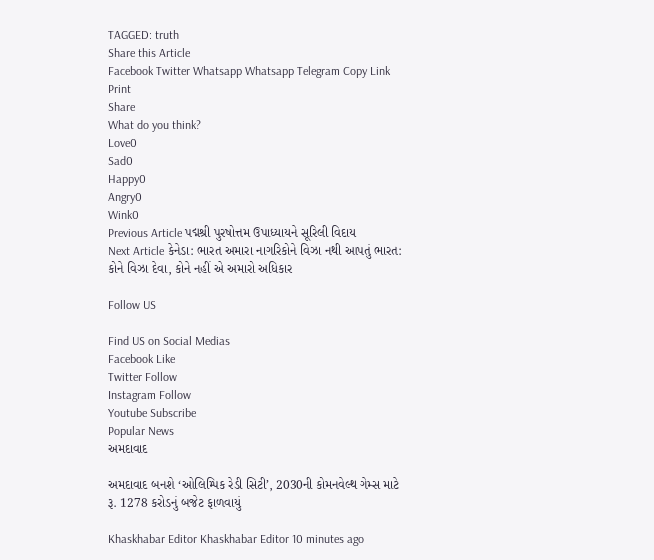TAGGED: truth
Share this Article
Facebook Twitter Whatsapp Whatsapp Telegram Copy Link Print
Share
What do you think?
Love0
Sad0
Happy0
Angry0
Wink0
Previous Article પદ્મશ્રી પુરષોત્તમ ઉપાધ્યાયને સૂરિલી વિદાય
Next Article કેનેડા: ભારત અમારા નાગરિકોને વિઝા નથી આપતું ભારત: કોને વિઝા દેવા, કોને નહીં એ અમારો અધિકાર

Follow US

Find US on Social Medias
Facebook Like
Twitter Follow
Instagram Follow
Youtube Subscribe
Popular News
અમદાવાદ

અમદાવાદ બનશે ‘ઓલિમ્પિક રેડી સિટી’, 2030ની કોમનવેલ્થ ગેમ્સ માટે રૂ. 1278 કરોડનું બજેટ ફાળવાયું

Khaskhabar Editor Khaskhabar Editor 10 minutes ago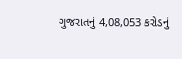ગુજરાતનું 4,08,053 કરોડનું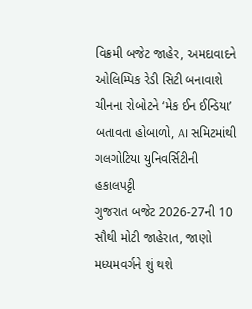વિક્રમી બજેટ જાહેર, અમદાવાદને ઓલિમ્પિક રેડી સિટી બનાવાશે
ચીનના રોબોટને ‘મેક ઈન ઈન્ડિયા’ બતાવતા હોબાળો, AI સમિટમાંથી ગલગોટિયા યુનિવર્સિટીની હકાલપટ્ટી
ગુજરાત બજેટ 2026-27ની 10 સૌથી મોટી જાહેરાત, જાણો મધ્યમવર્ગને શું થશે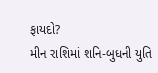ફાયદો?
મીન રાશિમાં શનિ-બુધની યુતિ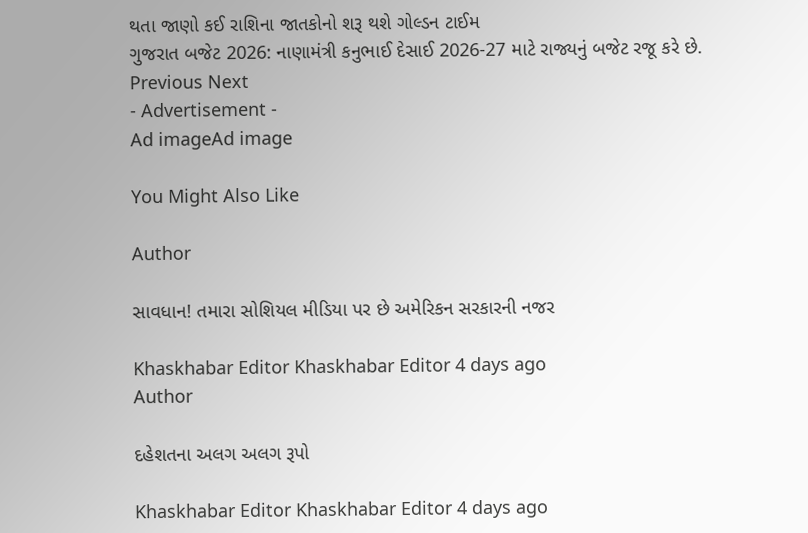થતા જાણો કઈ રાશિના જાતકોનો શરૂ થશે ગોલ્ડન ટાઈમ
ગુજરાત બજેટ 2026: નાણામંત્રી કનુભાઈ દેસાઈ 2026-27 માટે રાજ્યનું બજેટ રજૂ કરે છે.
Previous Next
- Advertisement -
Ad imageAd image

You Might Also Like

Author

સાવધાન! તમારા સોશિયલ મીડિયા પર છે અમેરિકન સરકારની નજર

Khaskhabar Editor Khaskhabar Editor 4 days ago
Author

દહેશતના અલગ અલગ રૂપો

Khaskhabar Editor Khaskhabar Editor 4 days ago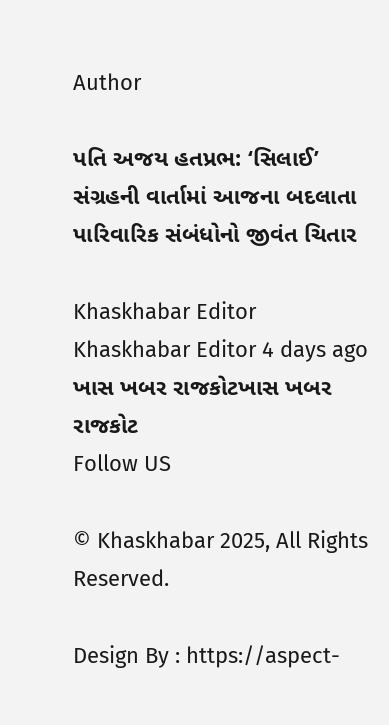Author

પતિ અજય હતપ્રભ: ‘સિલાઈ’ સંગ્રહની વાર્તામાં આજના બદલાતા પારિવારિક સંબંધોનો જીવંત ચિતાર

Khaskhabar Editor Khaskhabar Editor 4 days ago
ખાસ ખબર રાજકોટખાસ ખબર રાજકોટ
Follow US

© Khaskhabar 2025, All Rights Reserved.

Design By : https://aspect-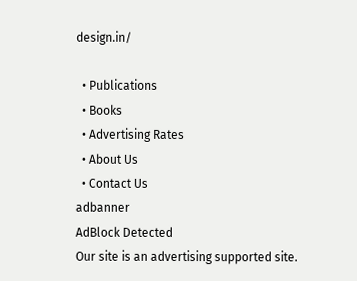design.in/

  • Publications
  • Books
  • Advertising Rates
  • About Us
  • Contact Us
adbanner
AdBlock Detected
Our site is an advertising supported site.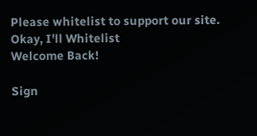Please whitelist to support our site.
Okay, I'll Whitelist
Welcome Back!

Sign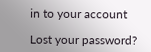in to your account

Lost your password?